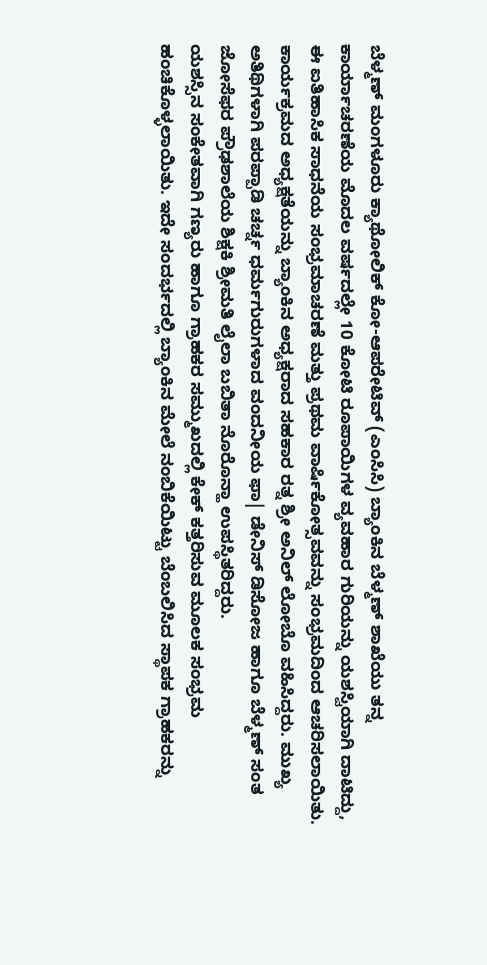ಬೆಳ್ಮಣ್ ಮಂಗಳೂರು ಕ್ಯಾಥೋಲಿಕ್ ಕೋ-ಆಪರೇಟಿವ್ (ಎಂಸಿಸಿ) ಬ್ಯಾಂಕಿನ ಬೆಳ್ಮಣ್ ಶಾಖೆಯು ತನ್ನ ಕಾರ್ಯಾಚರಣೆಯ ಮೊದಲ ವರ್ಷದಲ್ಲೇ 10 ಕೋಟಿ ರೂಪಾಯಿಗಳ ವ್ಯವಹಾರ ಗುರಿಯನ್ನು ಯಶಸ್ವಿಯಾಗಿ ದಾಟಿದ್ದು, ಈ ಐತಿಹಾಸಿಕ ಸಾಧನೆಯ ಸಂಭ್ರಮಾಚರಣೆ ಮತ್ತು ಪ್ರಥಮ ವಾರ್ಷಿಕೋತ್ಸವವನ್ನು ಸಂಭ್ರಮದಿಂದ ಆಚರಿಸಲಾಯಿತು.
ಕಾರ್ಯಕ್ರಮದ ಅಧ್ಯಕ್ಷತೆಯನ್ನು ಬ್ಯಾಂಕಿನ ಅಧ್ಯಕ್ಷರಾದ ಸಹಕಾರ ರತ್ನ ಶ್ರೀ ಅನಿಲ್ ಲೋಬೊ ವಹಿಸಿದ್ದರು. ಮುಖ್ಯ ಅತಿಥಿಗಳಾಗಿ ಪರಪ್ಪಾಡಿ ಚರ್ಚ್ನ ಧರ್ಮಗುರುಗಳಾದ ವಂದನೀಯ ಫಾ| ಡೇನಿಸ್ ಡಿಸೋಜ ಹಾಗೂ ಬೆಳ್ಮಣ್ ಸಂತ ಜೋಸೆಫರ ಪ್ರೌಢಶಾಲೆಯ ಶಿಕ್ಷಕಿ ಶ್ರೀಮತಿ ಲೈಲಾ ಬಬಿತಾ ನೊರೊನ್ಹಾ ಉಪಸ್ಥಿತರಿದ್ದರು.
ಯಶಸ್ಸಿನ ಸಂಕೇತವಾಗಿ ಗಣ್ಯರು ಹಾಗೂ ಗ್ರಾಹಕರ ಸಮ್ಮುಖದಲ್ಲಿ ಕೇಕ್ ಕತ್ತರಿಸುವ ಮೂಲಕ ಸಂಭ್ರಮ ಹಂಚಿಕೊಳ್ಳಲಾಯಿತು. ಇದೇ ಸಂದರ್ಭದಲ್ಲಿ ಬ್ಯಾಂಕಿನ ಮೇಲೆ ನಂಬಿಕೆಯಿಟ್ಟು ಬೆಂಬಲಿಸಿದ ಸ್ಥಾಪಕ ಗ್ರಾಹಕರನ್ನು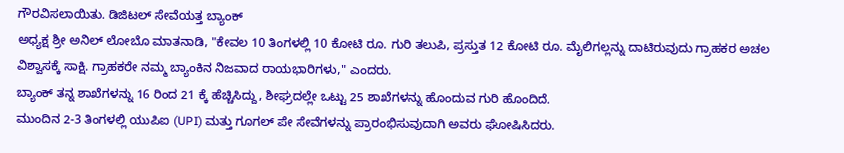ಗೌರವಿಸಲಾಯಿತು. ಡಿಜಿಟಲ್ ಸೇವೆಯತ್ತ ಬ್ಯಾಂಕ್
ಅಧ್ಯಕ್ಷ ಶ್ರೀ ಅನಿಲ್ ಲೋಬೊ ಮಾತನಾಡಿ, "ಕೇವಲ 10 ತಿಂಗಳಲ್ಲಿ 10 ಕೋಟಿ ರೂ. ಗುರಿ ತಲುಪಿ, ಪ್ರಸ್ತುತ 12 ಕೋಟಿ ರೂ. ಮೈಲಿಗಲ್ಲನ್ನು ದಾಟಿರುವುದು ಗ್ರಾಹಕರ ಅಚಲ ವಿಶ್ವಾಸಕ್ಕೆ ಸಾಕ್ಷಿ. ಗ್ರಾಹಕರೇ ನಮ್ಮ ಬ್ಯಾಂಕಿನ ನಿಜವಾದ ರಾಯಭಾರಿಗಳು," ಎಂದರು.
ಬ್ಯಾಂಕ್ ತನ್ನ ಶಾಖೆಗಳನ್ನು 16 ರಿಂದ 21 ಕ್ಕೆ ಹೆಚ್ಚಿಸಿದ್ದು, ಶೀಘ್ರದಲ್ಲೇ ಒಟ್ಟು 25 ಶಾಖೆಗಳನ್ನು ಹೊಂದುವ ಗುರಿ ಹೊಂದಿದೆ.
ಮುಂದಿನ 2-3 ತಿಂಗಳಲ್ಲಿ ಯುಪಿಐ (UPI) ಮತ್ತು ಗೂಗಲ್ ಪೇ ಸೇವೆಗಳನ್ನು ಪ್ರಾರಂಭಿಸುವುದಾಗಿ ಅವರು ಘೋಷಿಸಿದರು.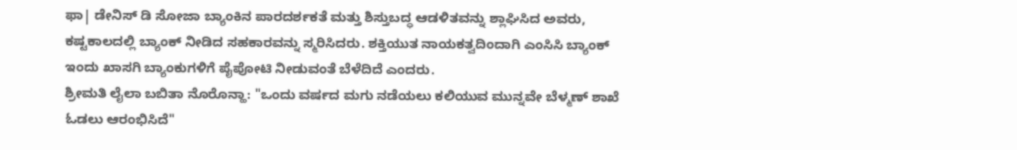ಫಾ| ಡೇನಿಸ್ ಡಿ ಸೋಜಾ ಬ್ಯಾಂಕಿನ ಪಾರದರ್ಶಕತೆ ಮತ್ತು ಶಿಸ್ತುಬದ್ಧ ಆಡಳಿತವನ್ನು ಶ್ಲಾಘಿಸಿದ ಅವರು, ಕಷ್ಟಕಾಲದಲ್ಲಿ ಬ್ಯಾಂಕ್ ನೀಡಿದ ಸಹಕಾರವನ್ನು ಸ್ಮರಿಸಿದರು. ಶಕ್ತಿಯುತ ನಾಯಕತ್ವದಿಂದಾಗಿ ಎಂಸಿಸಿ ಬ್ಯಾಂಕ್ ಇಂದು ಖಾಸಗಿ ಬ್ಯಾಂಕುಗಳಿಗೆ ಪೈಪೋಟಿ ನೀಡುವಂತೆ ಬೆಳೆದಿದೆ ಎಂದರು.
ಶ್ರೀಮತಿ ಲೈಲಾ ಬಬಿತಾ ನೊರೊನ್ಹಾ: "ಒಂದು ವರ್ಷದ ಮಗು ನಡೆಯಲು ಕಲಿಯುವ ಮುನ್ನವೇ ಬೆಳ್ಮಣ್ ಶಾಖೆ ಓಡಲು ಆರಂಭಿಸಿದೆ"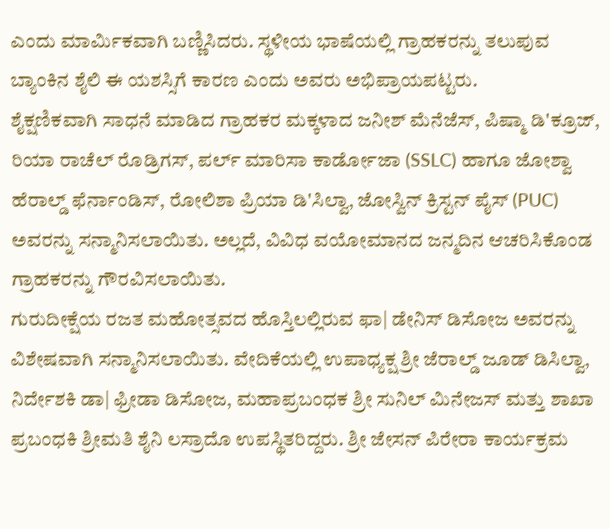ಎಂದು ಮಾರ್ಮಿಕವಾಗಿ ಬಣ್ಣಿಸಿದರು. ಸ್ಥಳೀಯ ಭಾಷೆಯಲ್ಲಿ ಗ್ರಾಹಕರನ್ನು ತಲುಪುವ ಬ್ಯಾಂಕಿನ ಶೈಲಿ ಈ ಯಶಸ್ಸಿಗೆ ಕಾರಣ ಎಂದು ಅವರು ಅಭಿಪ್ರಾಯಪಟ್ಟರು.
ಶೈಕ್ಷಣಿಕವಾಗಿ ಸಾಧನೆ ಮಾಡಿದ ಗ್ರಾಹಕರ ಮಕ್ಕಳಾದ ಜನೀಶ್ ಮೆನೆಜೆಸ್, ಪಿಷ್ಮಾ ಡಿ'ಕ್ರೂಜ್, ರಿಯಾ ರಾಚೆಲ್ ರೊಡ್ರಿಗಸ್, ಪರ್ಲ್ ಮಾರಿಸಾ ಕಾರ್ಡೋಜಾ (SSLC) ಹಾಗೂ ಜೋಶ್ವಾ ಹೆರಾಲ್ಡ್ ಫೆರ್ನಾಂಡಿಸ್, ರೋಲಿಶಾ ಪ್ರಿಯಾ ಡಿ'ಸಿಲ್ವಾ, ಜೋಸ್ವಿನ್ ಕ್ರಿಸ್ಟನ್ ಪೈಸ್ (PUC) ಅವರನ್ನು ಸನ್ಮಾನಿಸಲಾಯಿತು. ಅಲ್ಲದೆ, ವಿವಿಧ ವಯೋಮಾನದ ಜನ್ಮದಿನ ಆಚರಿಸಿಕೊಂಡ ಗ್ರಾಹಕರನ್ನು ಗೌರವಿಸಲಾಯಿತು.
ಗುರುದೀಕ್ಷೆಯ ರಜತ ಮಹೋತ್ಸವದ ಹೊಸ್ತಿಲಲ್ಲಿರುವ ಫಾ| ಡೇನಿಸ್ ಡಿಸೋಜ ಅವರನ್ನು ವಿಶೇಷವಾಗಿ ಸನ್ಮಾನಿಸಲಾಯಿತು. ವೇದಿಕೆಯಲ್ಲಿ ಉಪಾಧ್ಯಕ್ಷ ಶ್ರೀ ಜೆರಾಲ್ಡ್ ಜೂಡ್ ಡಿಸಿಲ್ವಾ, ನಿರ್ದೇಶಕಿ ಡಾ| ಫ್ರೀಡಾ ಡಿಸೋಜ, ಮಹಾಪ್ರಬಂಧಕ ಶ್ರೀ ಸುನಿಲ್ ಮಿನೇಜಸ್ ಮತ್ತು ಶಾಖಾ ಪ್ರಬಂಧಕಿ ಶ್ರೀಮತಿ ಶೈನಿ ಲಸ್ರಾದೊ ಉಪಸ್ಥಿತರಿದ್ದರು. ಶ್ರೀ ಜೇಸನ್ ಪಿರೇರಾ ಕಾರ್ಯಕ್ರಮ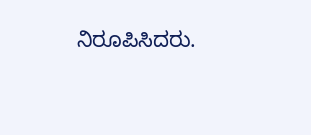ನಿರೂಪಿಸಿದರು.